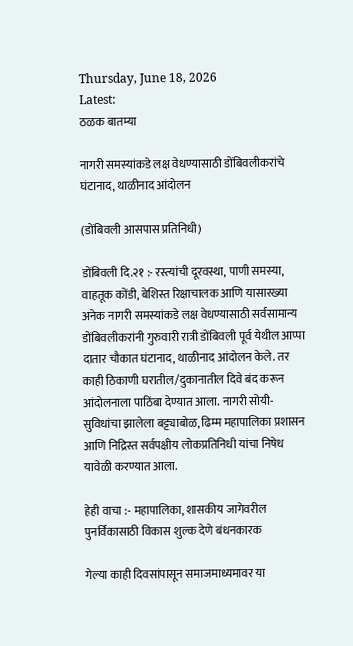Thursday, June 18, 2026
Latest:
ठळक बातम्या

नागरी समस्यांकडे लक्ष वेधण्यासाठी डोंबिवलीकरांचे घंटानाद, थाळीनाद आंदोलन

(डोंबिवली आसपास प्रतिनिधी)

डोंबिवली दि.२१ :- रस्त्यांची दूरवस्था, पाणी समस्या, वाहतूक कोंडी, बेशिस्त रिक्षाचालक आणि यासारख्या अनेक नागरी समस्यांकडे लक्ष वेधण्यासाठी सर्वसामान्य डोंबिवलीकरांनी गुरुवारी रात्री डोंबिवली पूर्व येथील आप्पा दातार चौकात घंटानाद, थाळीनाद आंदोलन केले. तर काही ठिकाणी घरातील/दुकानातील दिवे बंद करून आंदोलनाला पाठिंबा देण्यात आला. नागरी सोयी- सुविधांचा झालेला बट्ट्याबोळ, ढिम्म महापालिका प्रशासन आणि निद्रिस्त सर्वपक्षीय लोकप्रतिनिधी यांचा निषेध यावेळी करण्यात आला.

हेही वाचा :- महापालिका, शासकीय जागेवरील पुनर्विकासाठी विकास शुल्क देणे बंधनकारक

गेल्या काही दिवसांपासून समाजमाध्यमावर या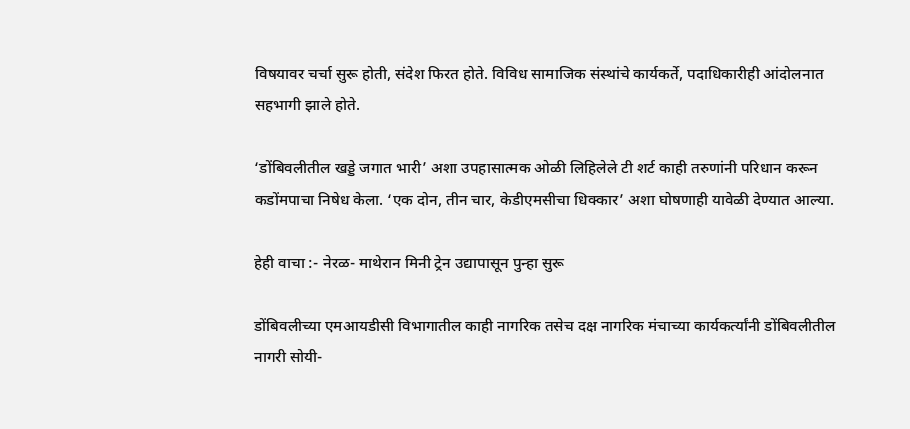विषयावर चर्चा सुरू होती, संदेश फिरत होते. विविध सामाजिक संस्थांचे कार्यकर्ते, पदाधिकारीही आंदोलनात सहभागी झाले होते.

‘डोंबिवलीतील खड्डे जगात भारी’ अशा उपहासात्मक ओळी लिहिलेले टी शर्ट काही तरुणांनी परिधान करून कडोंमपाचा निषेध केला. ‘एक दोन, तीन चार, केडीएमसीचा धिक्कार’ अशा घोषणाही यावेळी देण्यात आल्या.

हेही वाचा :- नेरळ- माथेरान मिनी ट्रेन उद्यापासून पुन्हा सुरू

डोंबिवलीच्या एमआयडीसी विभागातील काही नागरिक तसेच दक्ष नागरिक मंचाच्या कार्यकर्त्यांनी डोंबिवलीतील नागरी सोयी-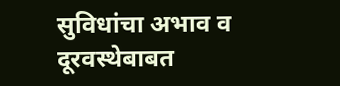सुविधांचा अभाव व दूरवस्थेबाबत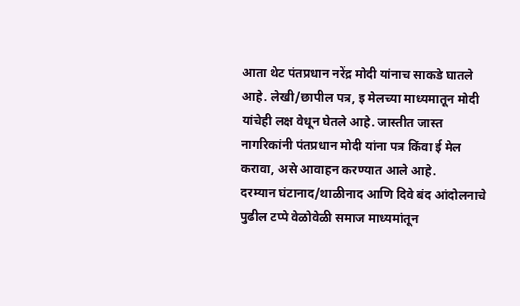आता थेट पंतप्रधान नरेंद्र मोदी यांनाच साकडे घातले आहे. लेखी/छापील पत्र, इ मेलच्या माध्यमातून मोदी यांचेही लक्ष वेधून घेतले आहे. जास्तीत जास्त नागरिकांनी पंतप्रधान मोदी यांना पत्र किंवा ई मेल करावा, असे आवाहन करण्यात आले आहे.
दरम्यान घंटानाद/थाळीनाद आणि दिवे बंद आंदोलनाचे पुढील टप्पे वेळोवेळी समाज माध्यमांतून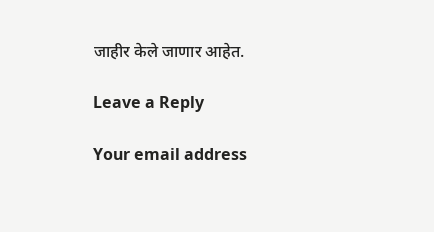जाहीर केले जाणार आहेत.

Leave a Reply

Your email address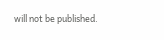will not be published.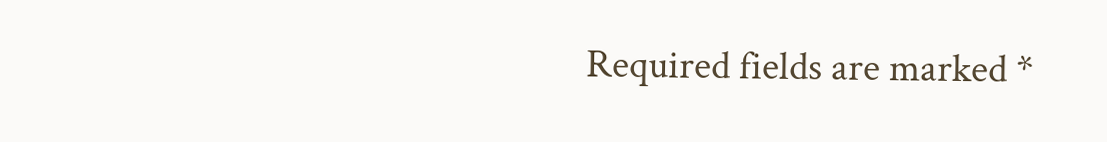Required fields are marked *